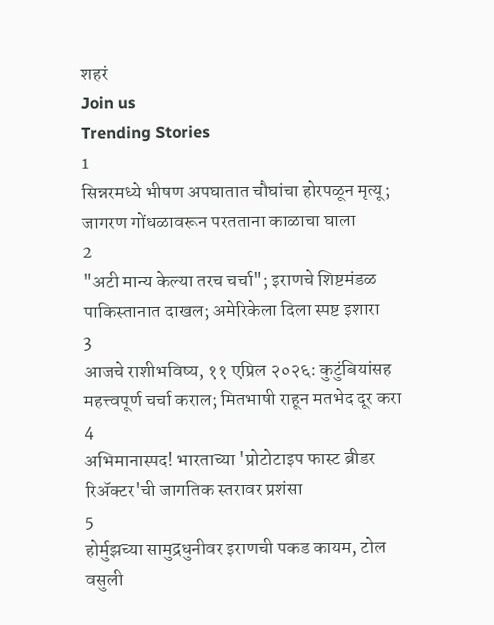शहरं
Join us
Trending Stories
1
सिन्नरमध्ये भीषण अपघातात चौघांचा होरपळून मृत्यू; जागरण गोंधळावरून परतताना काळाचा घाला
2
"अटी मान्य केल्या तरच चर्चा"; इराणचे शिष्टमंडळ पाकिस्तानात दाखल; अमेरिकेला दिला स्पष्ट इशारा
3
आजचे राशीभविष्य, ११ एप्रिल २०२६: कुटुंबियांसह महत्त्वपूर्ण चर्चा कराल; मितभाषी राहून मतभेद दूर करा
4
अभिमानास्पद! भारताच्या 'प्रोटोटाइप फास्ट ब्रीडर रिॲक्टर'ची जागतिक स्तरावर प्रशंसा
5
होर्मुझच्या सामुद्रधुनीवर इराणची पकड कायम, टोल वसुली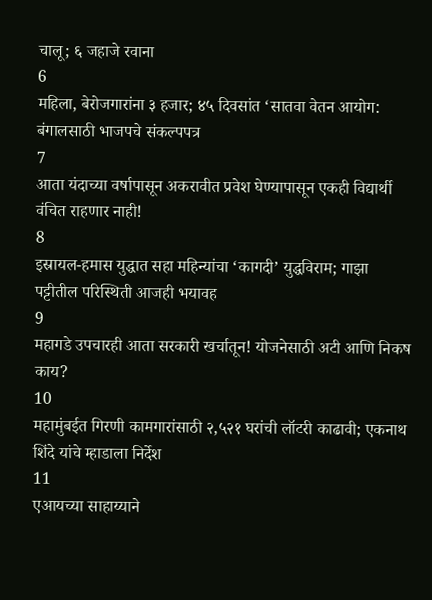चालू; ६ जहाजे रवाना
6
महिला, बेरोजगारांना ३ हजार; ४५ दिवसांत ‘सातवा वेतन आयोग: बंगालसाठी भाजपचे संकल्पपत्र
7
आता यंदाच्या वर्षापासून अकरावीत प्रवेश घेण्यापासून एकही विद्यार्थी वंचित राहणार नाही!
8
इस्रायल-हमास युद्धात सहा महिन्यांचा ‘कागदी’ युद्धविराम; गाझा पट्टीतील परिस्थिती आजही भयावह
9
महागडे उपचारही आता सरकारी खर्चातून! योजनेसाठी अटी आणि निकष काय?
10
महामुंबईत गिरणी कामगारांसाठी २,५२१ घरांची लॉटरी काढावी; एकनाथ शिंदे यांचे म्हाडाला निर्देश
11
एआयच्या साहाय्याने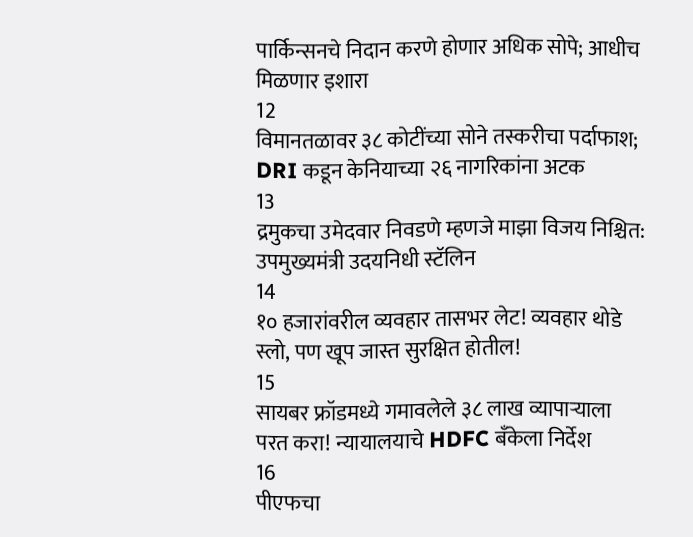पार्किन्सनचे निदान करणे होणार अधिक सोपे; आधीच मिळणार इशारा
12
विमानतळावर ३८ कोटींच्या सोने तस्करीचा पर्दाफाश; DRI कडून केनियाच्या २६ नागरिकांना अटक
13
द्रमुकचा उमेदवार निवडणे म्हणजे माझा विजय निश्चित: उपमुख्यमंत्री उदयनिधी स्टॅलिन
14
१० हजारांवरील व्यवहार तासभर लेट! व्यवहार थोडे स्लो, पण खूप जास्त सुरक्षित होतील!
15
सायबर फ्रॉडमध्ये गमावलेले ३८ लाख व्यापाऱ्याला परत करा! न्यायालयाचे HDFC बँकेला निर्देश
16
पीएफचा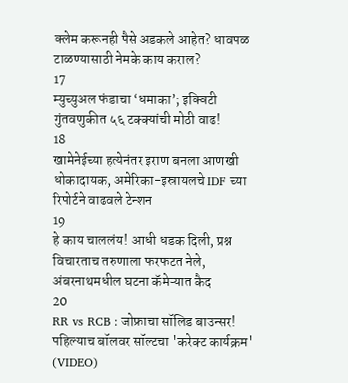क्लेम करूनही पैसे अडकले आहेत? धावपळ टाळण्यासाठी नेमके काय कराल?
17
म्युच्युअल फंडाचा ‘धमाका’; इक्विटी गुंतवणुकीत ५६ टक्क्यांची मोठी वाढ!
18
खामेनेईच्या हत्येनंतर इराण बनला आणखी धोकादायक, अमेरिका-इस्रायलचे IDF च्या रिपोर्टने वाढवले टेन्शन
19
हे काय चाललंय! आधी धडक दिली, प्रश्न विचारताच तरुणाला फरफटत नेले, अंबरनाथमधील घटना कॅमेऱ्यात कैद
20
RR vs RCB : जोफ्राचा सॉलिड बाउन्सर! पहिल्याच बॉलवर सॉल्टचा 'करेक्ट कार्यक्रम' (VIDEO)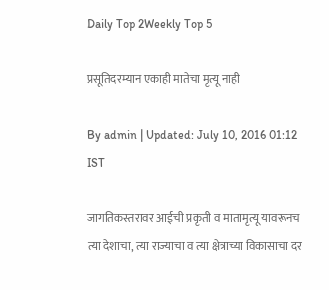Daily Top 2Weekly Top 5

प्रसूतिदरम्यान एकाही मातेचा मृत्यू नाही

By admin | Updated: July 10, 2016 01:12 IST

जागतिकस्तरावर आईची प्रकृती व मातामृत्यू यावरूनच त्या देशाचा, त्या राज्याचा व त्या क्षेत्राच्या विकासाचा दर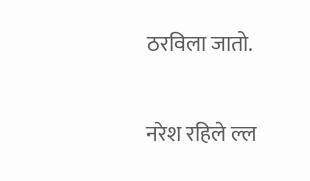ठरविला जातो.

नरेश रहिले ल्ल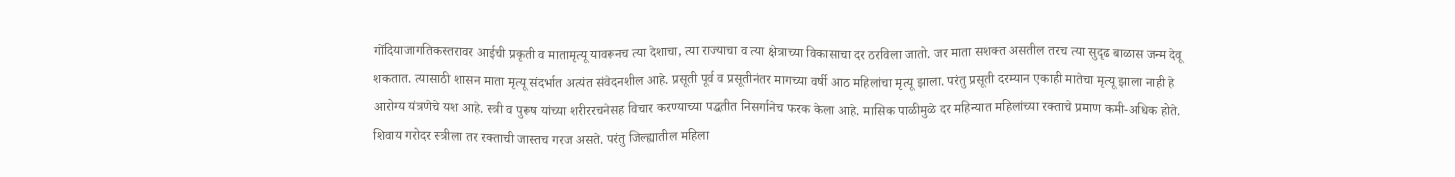गोंदियाजागतिकस्तरावर आईची प्रकृती व मातामृत्यू यावरूनच त्या देशाचा, त्या राज्याचा व त्या क्षेत्राच्या विकासाचा दर ठरविला जातो. जर माता सशक्त असतील तरच त्या सुदृढ बाळास जन्म देवू शकतात. त्यासाठी शासन माता मृत्यू संदर्भात अत्यंत संवेदनशील आहे. प्रसूती पूर्व व प्रसूतीनंतर मागच्या वर्षी आठ महिलांचा मृत्यू झाला. परंतु प्रसूती दरम्यान एकाही मातेचा मृत्यू झाला नाही हे आरोग्य यंत्रणेचे यश आहे. स्त्री व पुरूष यांच्या शरीररचनेसह विचार करण्याच्या पद्धतीत निसर्गानेच फरक केला आहे. मासिक पाळीमुळे दर महिन्यात महिलांच्या रक्ताचे प्रमाण कमी-अधिक होते. शिवाय गरोदर स्त्रीला तर रक्ताची जास्तच गरज असते. परंतु जिल्ह्यातील महिला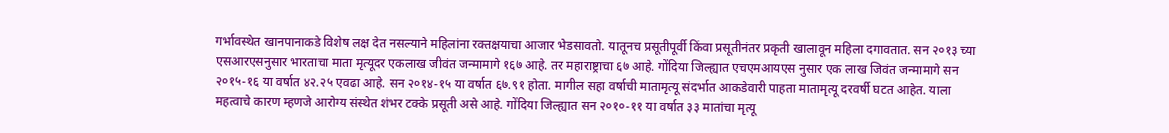गर्भावस्थेत खानपानाकडे विशेष लक्ष देत नसल्याने महिलांना रक्तक्षयाचा आजार भेडसावतो. यातूनच प्रसूतीपूर्वी किंवा प्रसूतीनंतर प्रकृती खालावून महिला दगावतात. सन २०१३ च्या एसआरएसनुसार भारताचा माता मृत्यूदर एकलाख जीवंत जन्मामागे १६७ आहे. तर महाराष्ट्राचा ६७ आहे. गोंदिया जिल्ह्यात एचएमआयएस नुसार एक लाख जिवंत जन्मामागे सन २०१५-१६ या वर्षात ४२.२५ एवढा आहे. सन २०१४-१५ या वर्षात ६७.९१ होता. मागील सहा वर्षाची मातामृत्यू संदर्भात आकडेवारी पाहता मातामृत्यू दरवर्षी घटत आहेत. याला महत्वाचे कारण म्हणजे आरोग्य संस्थेत शंभर टक्के प्रसूती असे आहे. गोंदिया जिल्ह्यात सन २०१०-११ या वर्षात ३३ मातांचा मृत्यू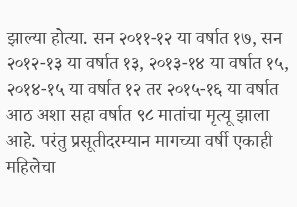झाल्या होत्या. सन २०११-१२ या वर्षात १७, सन २०१२-१३ या वर्षात १३, २०१३-१४ या वर्षात १५, २०१४-१५ या वर्षात १२ तर २०१५-१६ या वर्षात आठ अशा सहा वर्षात ९८ मातांचा मृत्यू झाला आहे. परंतु प्रसूतीदरम्यान मागच्या वर्षी एकाही महिलेचा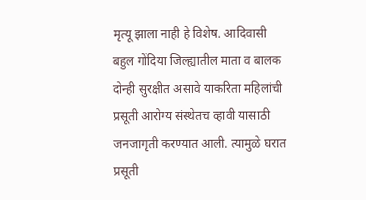मृत्यू झाला नाही हे विशेष. आदिवासी बहुल गोंदिया जिल्ह्यातील माता व बालक दोन्ही सुरक्षीत असावे याकरिता महिलांची प्रसूती आरोग्य संस्थेतच व्हावी यासाठी जनजागृती करण्यात आली. त्यामुळे घरात प्रसूती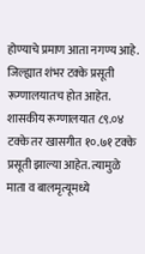होण्याचे प्रमाण आता नगण्य आहे. जिल्ह्यात शंभर टक्के प्रसूती रूग्णालयातच होत आहेत. शासकीय रूग्णालयात ८९.०४ टक्के तर खासगीत १०.७१ टक्के प्रसूती झाल्या आहेत. त्यामुळे माता व बालमृत्यूमध्ये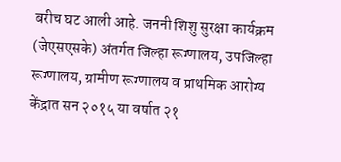बरीच घट आली आहे. जननी शिशु सुरक्षा कार्यक्रम (जेएसएसके) अंतर्गत जिल्हा रूग्णालय, उपजिल्हा रूग्णालय, ग्रामीण रूग्णालय व प्राथमिक आरोग्य केंद्रात सन २०१५ या वर्षात २१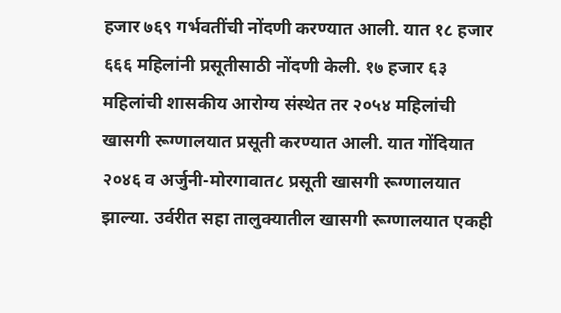हजार ७६९ गर्भवतींची नोंदणी करण्यात आली. यात १८ हजार ६६६ महिलांनी प्रसूतीसाठी नोंदणी केली. १७ हजार ६३ महिलांची शासकीय आरोग्य संस्थेत तर २०५४ महिलांची खासगी रूग्णालयात प्रसूती करण्यात आली. यात गोंदियात २०४६ व अर्जुनी-मोरगावात८ प्रसूती खासगी रूग्णालयात झाल्या. उर्वरीत सहा तालुक्यातील खासगी रूग्णालयात एकही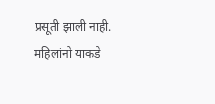प्रसूती झाली नाही. महिलांनो याकडे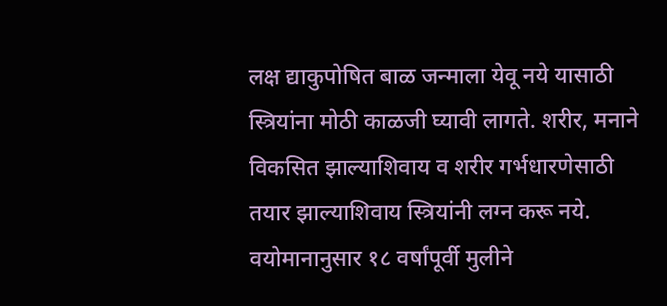लक्ष द्याकुपोषित बाळ जन्माला येवू नये यासाठी स्त्रियांना मोठी काळजी घ्यावी लागते. शरीर, मनाने विकसित झाल्याशिवाय व शरीर गर्भधारणेसाठी तयार झाल्याशिवाय स्त्रियांनी लग्न करू नये. वयोमानानुसार १८ वर्षांपूर्वी मुलीने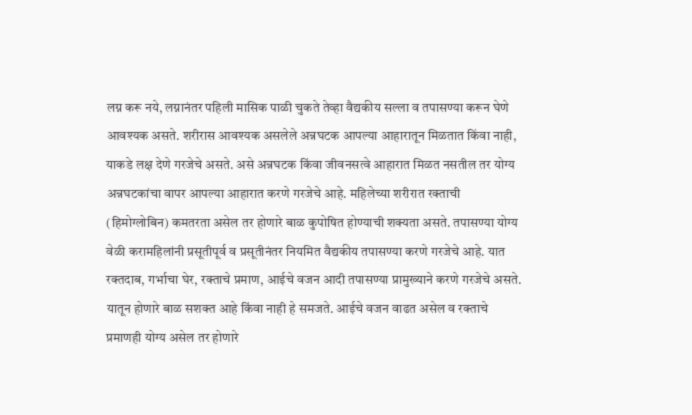लग्न करू नये, लग्नानंतर पहिली मासिक पाळी चुकते तेव्हा वैद्यकीय सल्ला व तपासण्या करून घेणे आवश्यक असते. शरीरास आवश्यक असलेले अन्नघटक आपल्या आहारातून मिळतात किंवा नाही, याकडे लक्ष देणे गरजेचे असते. असे अन्नघटक किंवा जीवनसत्वे आहारात मिळत नसतील तर योग्य अन्नघटकांचा वापर आपल्या आहारात करणे गरजेचे आहे. महिलेच्या शरीरात रक्ताची (हिमोग्लोबिन) कमतरता असेल तर होणारे बाळ कुपोषित होण्याची शक्यता असते. तपासण्या योग्य वेळी करामहिलांनी प्रसूतीपूर्व व प्रसूतीनंतर नियमित वैद्यकीय तपासण्या करणे गरजेचे आहे. यात रक्तदाब, गर्भाचा घेर, रक्ताचे प्रमाण, आईचे वजन आदी तपासण्या प्रामुख्याने करणे गरजेचे असते. यातून होणारे बाळ सशक्त आहे किंवा नाही हे समजते. आईचे वजन वाढत असेल व रक्ताचे प्रमाणही योग्य असेल तर होणारे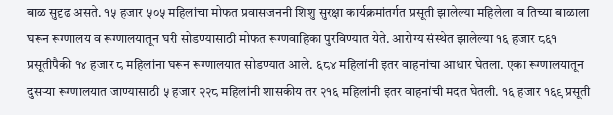बाळ सुदृढ असते. १५ हजार ५०५ महिलांचा मोफत प्रवासजननी शिशु सुरक्षा कार्यक्रमांतर्गत प्रसूती झालेल्या महिलेला व तिच्या बाळाला घरून रूग्णालय व रूग्णालयातून घरी सोडण्यासाठी मोफत रूग्णवाहिका पुरविण्यात येते. आरोग्य संस्थेत झालेल्या १६ हजार ८६१ प्रसूतीपैकी १४ हजार ८ महिलांना घरून रूग्णालयात सोडण्यात आले. ६८४ महिलांनी इतर वाहनांचा आधार घेतला. एका रूग्णालयातून दुसऱ्या रूग्णालयात जाण्यासाठी ५ हजार २२८ महिलांनी शासकीय तर २१६ महिलांनी इतर वाहनांची मदत घेतली. १६ हजार १६९ प्रसूती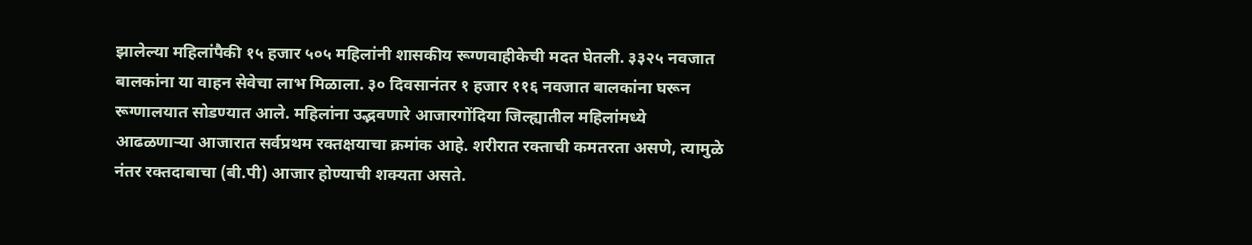झालेल्या महिलांपैकी १५ हजार ५०५ महिलांनी शासकीय रूग्णवाहीकेची मदत घेतली. ३३२५ नवजात बालकांना या वाहन सेवेचा लाभ मिळाला. ३० दिवसानंतर १ हजार ११६ नवजात बालकांना घरून रूग्णालयात सोडण्यात आले. महिलांना उद्भवणारे आजारगोंदिया जिल्ह्यातील महिलांमध्ये आढळणाऱ्या आजारात सर्वप्रथम रक्तक्षयाचा क्रमांक आहे. शरीरात रक्ताची कमतरता असणे, त्यामुळे नंतर रक्तदाबाचा (बी.पी) आजार होण्याची शक्यता असते.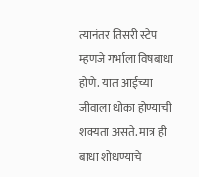त्यानंतर तिसरी स्टेप म्हणजे गर्भाला विषबाधा होणे. यात आईच्या जीवाला धोका होण्याची शक्यता असते. मात्र ही बाधा शोधण्याचे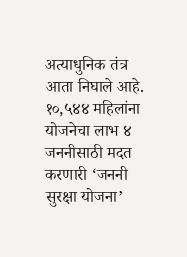अत्याधुनिक तंत्र आता निघाले आहे. १०,५४४ महिलांना योजनेचा लाभ ४ जननीसाठी मदत करणारी ‘जननी सुरक्षा योजना’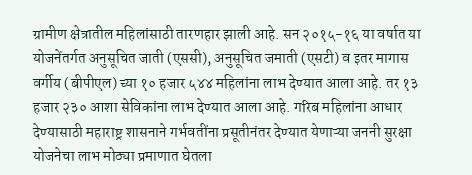ग्रामीण क्षेत्रातील महिलांसाठी तारणहार झाली आहे. सन २०१५-१६ या वर्षात या योजनेंतर्गत अनुसूचित जाती (एससी), अनुसूचित जमाती (एसटी) व इतर मागास वर्गीय (बीपीएल) च्या १० हजार ५४४ महिलांना लाभ देण्यात आला आहे. तर १३ हजार २३० आशा सेविकांना लाभ देण्यात आला आहे. गरिब महिलांना आधार देण्यासाठी महाराष्ट्र शासनाने गर्भवतींना प्रसूतीनंतर देण्यात येणाऱ्या जननी सुरक्षा योजनेचा लाभ मोठ्या प्रमाणात घेतला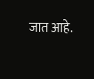जात आहे.